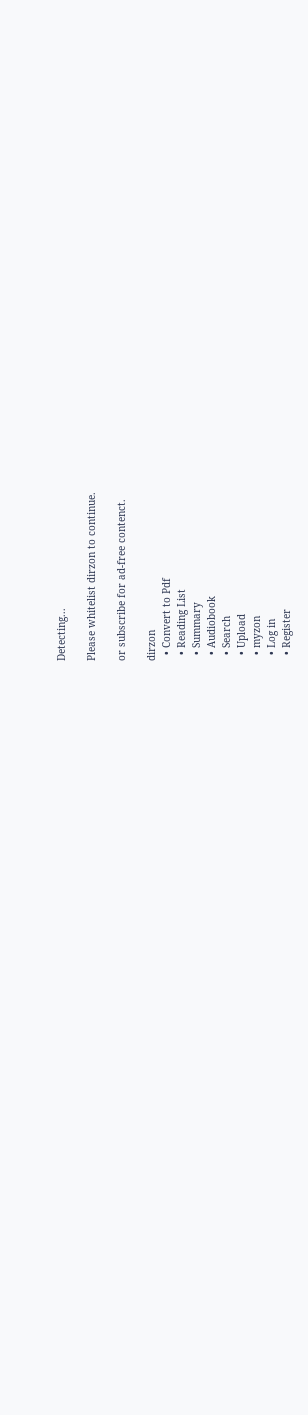Detecting...

Please whitelist dirzon to continue.

or subscribe for ad-free contenct.

dirzon
  • Convert to Pdf
  • Reading List
  • Summary
  • Audiobook
  • Search
  • Upload
  • myzon
  • Log in
  • Register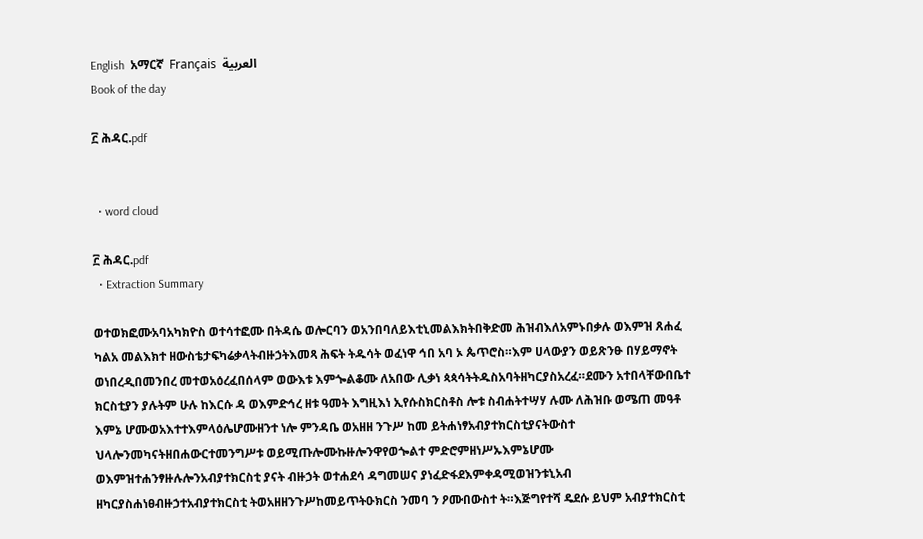English  አማርኛ  Français  العربية
Book of the day

፫ ሕዳር.pdf


  • word cloud

፫ ሕዳር.pdf
  • Extraction Summary

ወተወክፎሙአባአካክዮስ ወተሳተፎሙ በትዳሴ ወሎርባን ወአንበባለይእቲኒመልእክትበቅድመ ሕዝብእለአምኑበቃሉ ወእምዝ ጸሐፈ ካልአ መልእክተ ዘውስቴታፍካሬቃላትብዙኃትእመጻ ሕፍት ትዱሳት ወፈነዋ ኅበ አባ ኦ ጴጥሮስ።እም ሀላውያን ወይጽንፁ በሃይማኖት ወነበረዲበመንበረ መተወአዕረፈበሰላም ወውእቱ እምጐልቆሙ ለአበው ሊቃነ ጳጳሳትትዱስአባትዘካርያስአረፈ።ደሙን አተበላቸውበቤተ ክርስቲያን ያሉትም ሁሉ ከእርሱ ዳ ወእምድኅረ ዘቱ ዓመት እግዚእነ ኢየሱስክርስቶስ ሎቱ ስብሐትተሣሃ ሉሙ ለሕዝቡ ወሜጠ መዓቶ እምኔ ሆሙወአእተተእምላዕሌሆሙዘንተ ነሎ ምንዳቤ ወአዘዘ ንጉሥ ከመ ይትሐነፃአብያተክርስቲያናትውስተ ህላሎንመካናትዘበሐውርተመንግሥቱ ወይሚጡሎሙኩዙሎንዋየወጐልተ ምድሮምዘነሥኡእምኔሆሙ ወእምዝተሐንፃዙሉሎንአብያተክርስቲ ያናት ብዙኃት ወተሐደሳ ዳግመሠና ያነፈድፋደእምቀዳሚወዝንቱኒአብ ዘካርያስሐነፀብዙኃተአብያተክርስቲ ትወአዘዘንጉሥከመይጥትዑክርስ ንመባ ን ዖሙበውስተ ት።እጅግየተሻ ዴደሱ ይህም አብያተክርስቲ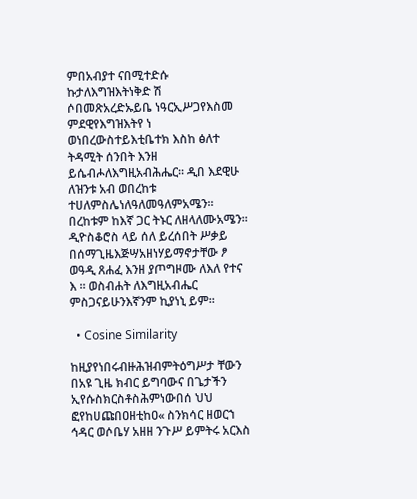ምበአብያተ ናበሚተድሱ ኩታለእግዝእትነቅድ ሽ ሶበመጽአረድኡይቤ ነዓርኢሥጋየእስመ ምደዊየእግዝእትየ ነ ወነበረውስተይእቲቤተክ እስከ ፅለተ ትዳሚት ሰንበት እንዘ ይሴብሖለእግዚአብሕሔር። ዲበ እደዊሁ ለዝንቱ አብ ወበረከቱ ተሀለምስሌነለዓለመዓለምአሜን። በረከቱም ከእኛ ጋር ትኑር ለዘላለሙአሜን። ዲዮስቆሮስ ላይ ሰለ ይረሰበት ሥቃይ በሰማጊዜእጅሣአዘነሃይማኖታቸው ፆ ወዓዲ ጸሐፈ እንዘ ያጦግዞሙ ለእለ የተና እ ። ወስብሐት ለእግዚአብሔር ምስጋናይሁንእኛንም ኪያነኒ ይም።

  • Cosine Similarity

ከዚያየነበሩብዙሕዝብምትዕግሥታ ቸውን በአዩ ጊዜ ክብር ይግባውና በጌታችን ኢየሱስክርስቶስሕምነውበሰ ህህ ፎየከሀጩበዐዘቲከዐ« ስንክሳር ዘወርኀ ኅዳር ወሶቤሃ አዘዘ ንጉሥ ይምትሩ አርእስ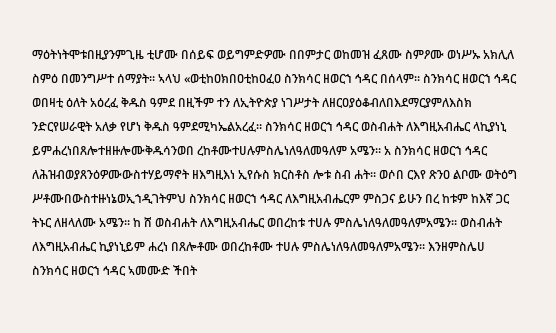ማዕትነትሞቱበዚያንምጊዜ ቲሆሙ በሰይፍ ወይግምድዎሙ በበምታር ወከመዝ ፈጸሙ ስምዖሙ ወነሥኡ አክሊለ ስምዕ በመንግሥተ ሰማያት። ኣላህ «ወቲከዐክበዐቲከዐፈዐ ስንክሳር ዘወርኀ ኅዳር በሰላም። ስንክሳር ዘወርኀ ኅዳር ወበዛቲ ዕለት አዕረፈ ቅዱስ ዓምደ በዚችም ተን ለኢትዮጵያ ነገሥታት ለዘርዐያዕቆብለበእደማርያምለእስክ ንድርየሠራዊት አለቃ የሆነ ቅዱስ ዓምደሚካኤልአረፈ። ስንክሳር ዘወርኀ ኅዳር ወስብሐት ለእግዚአብሔር ላኪያነኒ ይምሐረነበጸሎተዘዙሎሙቅዱሳንወበ ረከቶሙተሀሉምስሌነለዓለመዓለም አሜን። አ ስንክሳር ዘወርኀ ኅዳር ለሕዝብወያጸንዕዎሙውስተሃይማኖት ዘእግዚእነ ኢየሱስ ክርስቶስ ሎቱ ስብ ሐት። ወሶበ ርእየ ጽንዐ ልቦሙ ወትዕግ ሥቶሙበውስተዙነኔወኢኀዲገትምህ ስንክሳር ዘወርኀ ኅዳር ለእግዚአብሔርም ምስጋና ይሁን በረ ከቱም ከእኛ ጋር ትኑር ለዘላለሙ አሜን። ከ ሸ ወስብሐት ለእግዚአብሔር ወበረከቱ ተሀሉ ምስሌነለዓለመዓለምአሜን። ወስብሐት ለእግዚአብሔር ኪያነኒይም ሐረነ በጸሎቶሙ ወበረከቶሙ ተሀሉ ምስሌነለዓለመዓለምአሜን። እንዘምስሌሀ ስንክሳር ዘወርኀ ኅዳር ኣመሙድ ችበት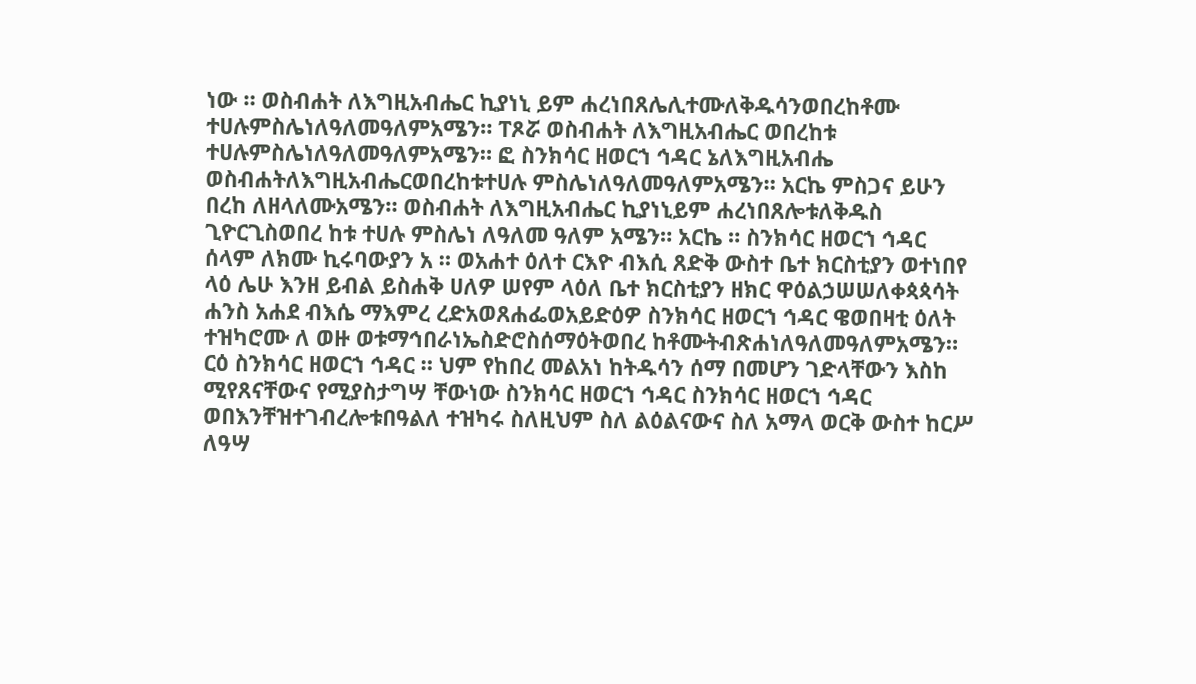ነው ። ወስብሐት ለእግዚአብሔር ኪያነኒ ይም ሐረነበጸሌሊተሙለቅዱሳንወበረከቶሙ ተሀሉምስሌነለዓለመዓለምአሜን። ፐጾሯ ወስብሐት ለእግዚአብሔር ወበረከቱ ተሀሉምስሌነለዓለመዓለምአሜን። ፎ ስንክሳር ዘወርኀ ኅዳር ኔለእግዚአብሔ ወስብሐትለእግዚአብሔርወበረከቱተሀሉ ምስሌነለዓለመዓለምአሜን። አርኬ ምስጋና ይሁን በረከ ለዘላለሙአሜን። ወስብሐት ለእግዚአብሔር ኪያነኒይም ሐረነበጸሎቱለቅዱስ ጊዮርጊስወበረ ከቱ ተሀሉ ምስሌነ ለዓለመ ዓለም አሜን። አርኬ ። ስንክሳር ዘወርኀ ኅዳር ሰላም ለክሙ ኪሩባውያን አ ። ወአሐተ ዕለተ ርእዮ ብእሲ ጸድቅ ውስተ ቤተ ክርስቲያን ወተነበየ ላዕ ሌሁ እንዘ ይብል ይስሐቅ ሀለዎ ሠየም ላዕለ ቤተ ክርስቲያን ዘክር ዋዕልኃሠሠለቀጳጳሳት ሐንስ አሐደ ብእሴ ማእምረ ረድአወጸሐፌወአይድዕዎ ስንክሳር ዘወርኀ ኅዳር ዌወበዛቲ ዕለት ተዝካሮሙ ለ ወዙ ወቱማኅበራነኤስድሮስሰማዕትወበረ ከቶሙትብጽሐነለዓለመዓለምአሜን። ርዕ ስንክሳር ዘወርኀ ኅዳር ። ህም የከበረ መልአነ ከትዱሳን ሰማ በመሆን ገድላቸውን እስከ ሚየጸናቸውና የሚያስታግሣ ቸውነው ስንክሳር ዘወርኀ ኅዳር ስንክሳር ዘወርኀ ኅዳር ወበእንቸዝተገብረሎቱበዓልለ ተዝካሩ ስለዚህም ስለ ልዕልናውና ስለ አማላ ወርቅ ውስተ ከርሥ ለዓሣ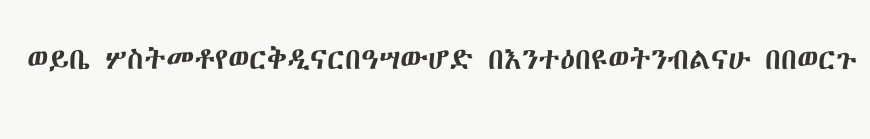ወይቤ ሦስትመቶየወርቅዲናርበዓሣውሆድ በእንተዕበዩወትንብልናሁ በበወርጉ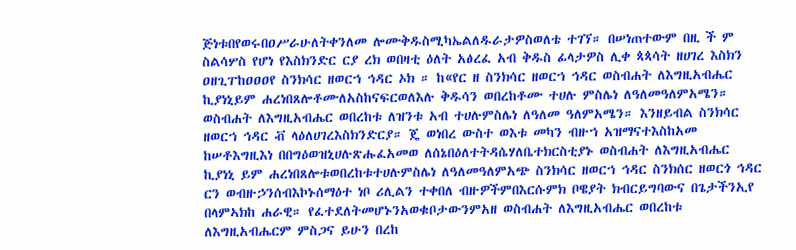ጅነቱበየወሩበዐሥራሁለትቀንለመ ሎሙቅዱስሚካኤልለዱራታዎስወለቴ ተገኘ። በሠነጠተውም በዚ ች ም ስልሳሦስ የሆነ የእስክንድር ርያ ረክ ወበዛቲ ዕለት አፅረፈ አብ ቅዱስ ፊላታዎስ ሊቀ ጳጳሳት ዘሀገረ እስክን ዐዘጊፐከዐዐዐየ ስንክሳር ዘወርኀ ኅዳር ኦክ ። ከ«የር ዘ ስንክሳር ዘወርኀ ኅዳር ወስብሐት ለእግዚአብሔር ኪያነኒይም ሐረነበጸሎቶሙለአስከናፍርወለእሉ ቅዱሳን ወበረከቶሙ ተሀሉ ምስሌነ ለዓለመዓለምአሜን። ወስብሐት ለእግዚአብሔር ወበረከቱ ለዝንቱ አብ ተሀሉምስሌነ ለዓለመ ዓለምአሜን። እንዘይብል ስንክሳር ዘወርኀ ኅዳር ቭ ላዕለሀገረእስክንድርያ። ጄ ወነበረ ውስተ ወእቱ መካን ብዙኀ አዝማናተእስከአመ ከሠቶእግዚእነ በበግዕወዝኒሀሉጽሑፈአመወ ለሰኔበዕለተትዳሴሃለቤተክርስቲያኑ ወስብሐት ለእግዚአብሔር ኪያነኒ ይም ሐረነበጸሎቱወበረከቱተሀሉምስሌነ ለዓለመዓለምአጭ ስንክሳር ዘወርኀ ኅዳር ስንክሰር ዘወርጎ ኅዳር ርን ወብዙኃንሰብእኮኑሰማዕተ ነቦ ሪሊልን ተቀበለ ብዙዎችምበእርሱምክ ቦዌያት ክብርይግባውና በጌታችንኢየ በላምኣክከ ሐራዊ። የፈተደለትመሆኑንአወቁቦታውንምአዘ ወስብሐት ለእግዚአብሔር ወበረከቱ ለእግዚአብሔርም ምስጋና ይሁን በረከ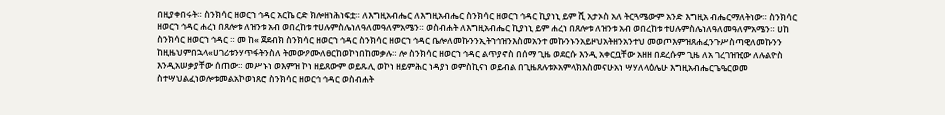በዚያቀበሩት። ስንክሳር ዘወርኀ ኅዳር አርኬ ርድ ክሎዘነሕነፍቷ። ለእግዚአብሔር ለእግዚአብሔር ስንክሳር ዘወርኀ ኅዳር ኪያነኒ ይም ሺ አታኦስ አለ ትርጓሜውም አንድ እግዚአ ብሔርማለትነው። ስንክሳር ዘወርኀ ኅዳር ሐረነ በጸሎቱ ለዝንቱ አብ ወበረከቱ ተሀሉምስሌነለዓለመዓለምአሜን። ወስብሐት ለእግዚአብሔር ኪያነኒ ይም ሐረነ በጸሎቱ ለዝንቱ አብ ወበረከቱ ተሀሉምስሌነለዓለመዓለምአሜን። ሀከ ስንክሳር ዘወርኀ ኅዳር ። መ ከ« ጀደብክ ስንክሳር ዘወርኀ ኅዳር ስንክሳር ዘወርኀ ኅዳር ቤሎለመኩንንኢትኀኅዝንእስመአንተ መኩንኑንአይዞህአትዘንአንተህ መወጦእምዝጸሐፈንጉሥስጣዊለመኩንን ከዚዜህምበኋላ«ሀገሪቱንሃጥፋትንስለ ትመውዖሙለፀርከወኮነበከመቃሉ። ሎ ስንክሳር ዘወርኀ ኅዳር ልጥያኖስ በሰማ ጊዜ ወደርሱ እንዲ አቀርቧቸው አዘዘ በደረሱም ጊዜ ለአ ገረገዝዢው ለሉልዮስ እንዲአሠቃያቸው ሰጠው። መሥኑነ ወእምዝ ኮነ ዘይጸውም ወይጹሊ ወኮነ ዘይምሕር ነዳያነ ወምስኪናነ ወይብል በጊዜጸሉቱኦአምላክእስመናሁአነ ሣሃለላዕሌሁ እግዚአብሔርጌዔርወመ ስተሣህልፈነወሎቱመልአኮወነጸሮ ስንክሳር ዘወርኅ ኅዳር ወስብሐት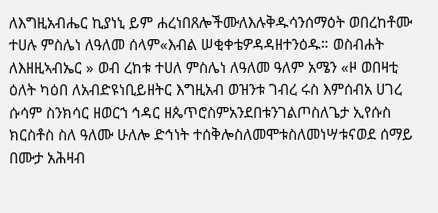ለእግዚአብሔር ኪያነኒ ይም ሐረነበጸሎችሙለእሉቅዱሳንሰማዕት ወበረከቶሙ ተሀሉ ምስሌነ ለዓለመ ሰላም«እብል ሠቂቀቴዎዳዳዘተንዕዱ። ወስብሐት ለእዘዚኣብኤር » ወብ ረከቱ ተሀለ ምስሌነ ለዓለመ ዓለም አሜን «ዞ ወበዛቲ ዕለት ካዕበ ለአብድዩነቢይዘትር እግዚአብ ወዝንቱ ገብረ ሩስ እምሰብአ ሀገረ ሱሳም ስንክሳር ዘወርኀ ኅዳር ዘጴጥሮስምአንደበቱንገልጦስለጌታ ኢየሱስ ክርስቶስ ስለ ዓለሙ ሁለሎ ድኅነት ተሰቅሎስለመሞቱስለመነሣቱናወደ ሰማይ በሙታ አሕዛብ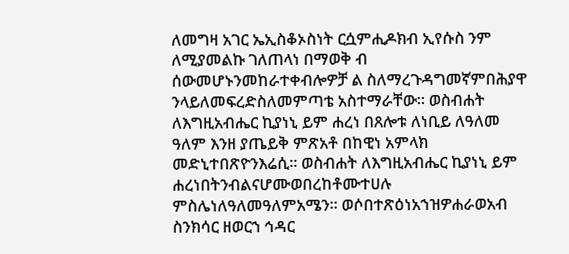ለመግዛ አገር ኤኢስቆኦስነት ርሷምሒዶክብ ኢየሱስ ንም ለሚያመልኩ ገለጠላነ በማወቅ ብ ሰውመሆኑንመከራተቀብሎዎቻ ል ስለማረጉዳግመኛምበሕያዋ ንላይለመፍረድስለመምጣቴ አስተማራቸው። ወስብሐት ለእግዚአብሔር ኪያነኒ ይም ሐረነ በጸሎቱ ለነቢይ ለዓለመ ዓለም እንዘ ያጤይቅ ምጽአቶ በከዊነ አምላክ መድኒተበጽዮንእሬሲ። ወስብሐት ለእግዚአብሔር ኪያነኒ ይም ሐረነበትንብልናሆሙወበረከቶሙተሀሉ ምስሌነለዓለመዓለምአሜን። ወሶበተጽዕነአኀዝዎሐራወአብ ስንክሳር ዘወርኀ ኅዳር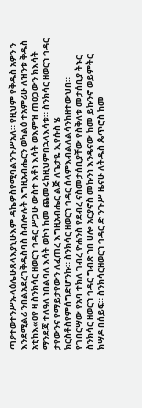ጣዖተወተንሥኡላዕሌሁጸላእያኒሁእም ዳኬዎስየሚባልንጉሥአለ። የዚህም የቅዱስ አዎን ን እንደሚልሪ ንበልአደረገቅዱስባስ ስብሎሉት እግዚአብሔርን ወካልዕ ተአምሪሁ ለዝንቱ ቅዱስ አቲከእ«ዐየ ዛ ስንክሳር ዘወርኀ ኅዳር ሥጋሁ ውስተ እቶነ እሳት ወእምዝ ጠዐጋውን ክእሳት ማንደጃ ተለዓለ ነበልባለ እሳት ወኮነ ከመ ጨመሩከዚህምበኋላእሳቱ። ስንክሳር ዘወርኀ ኅዳር ታየውንና የማይታየውን ለፈጠረ እግዚአብሔር ልጅ ለጌታዬ ኢየሱስ ሄ ክርስቶስየምሰግድሆንኩ። ስንክሳር ዘወርኀ ኅዳር ሰላምእብልለልሳንከዘተውህበ። የገበርሣው የአባ ተክለ ገብረ ዮሐንስ የደብረ ናስመታሰቢያቸው የስቅለቱ መታሰቢያ ትኑር ስንክሳር ዘወርኀ ኅዳር ግብጽ ኀበ ሀሎ አርያኖስ መኩንነ እንዴናው ከመ ይኩንኖ ወይምትር ክሣዶ በሰይፍ። ስንክሳርዘወርኀ ኅዳር ድ ንጉሥ ዜናሁ ለትዱስ ጴጥሮስ ከመ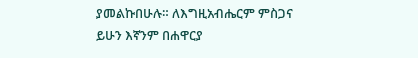ያመልኩበሁሉ። ለእግዚአብሔርም ምስጋና ይሁን እኛንም በሐዋርያ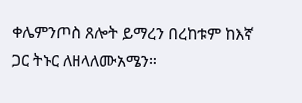ቀሌምንጦስ ጸሎት ይማረን በረከቱም ከእኛ ጋር ትኑር ለዘላለሙአሜን።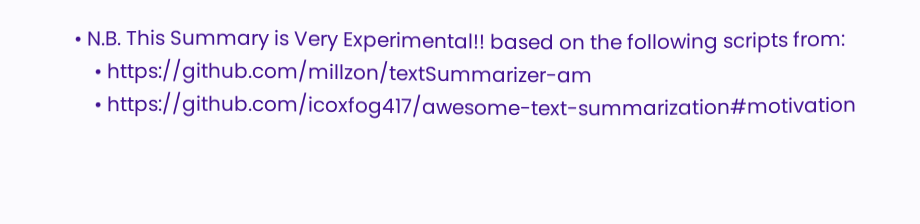• N.B. This Summary is Very Experimental!! based on the following scripts from:
    • https://github.com/millzon/textSummarizer-am
    • https://github.com/icoxfog417/awesome-text-summarization#motivation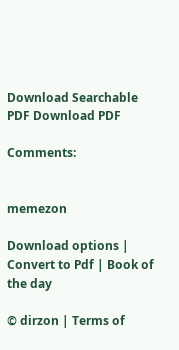Download Searchable PDF Download PDF

Comments:


memezon

Download options | Convert to Pdf | Book of the day

© dirzon | Terms of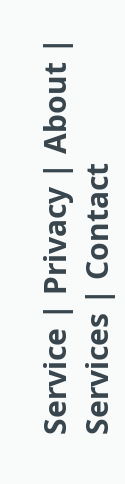Service | Privacy | About | Services | Contact